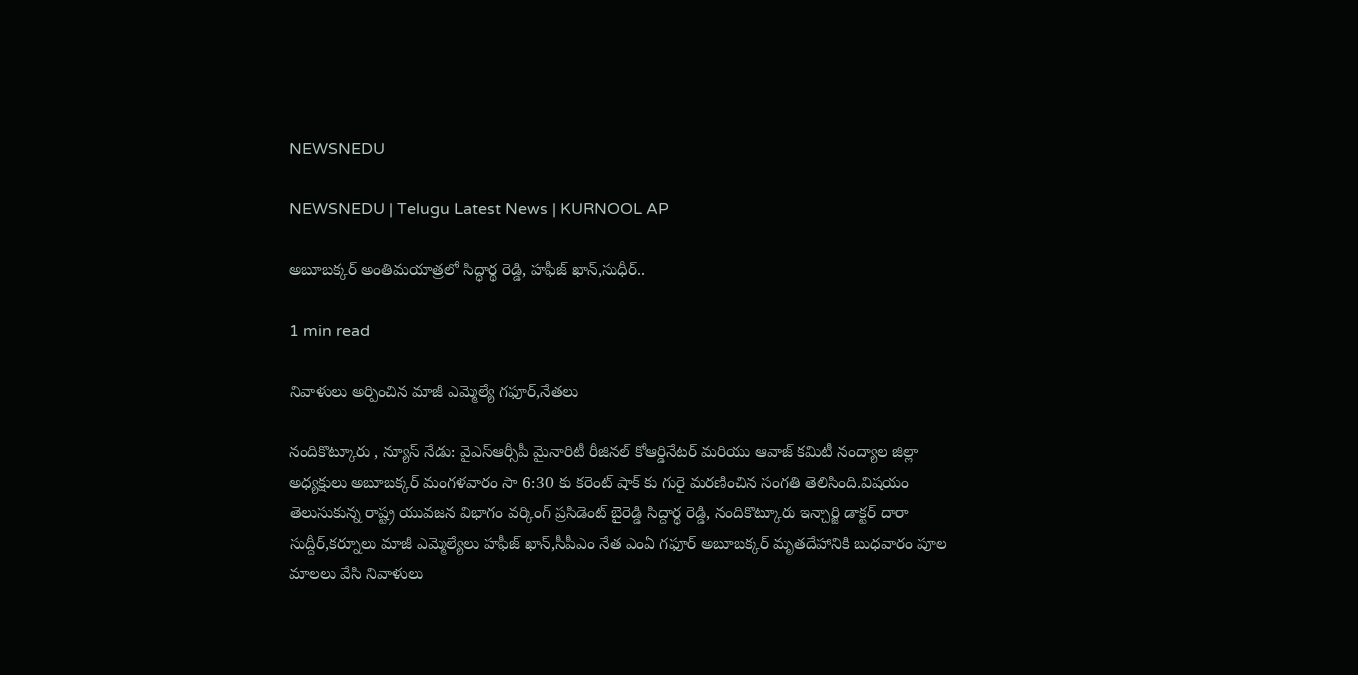NEWSNEDU

NEWSNEDU | Telugu Latest News | KURNOOL AP

అబూబక్కర్ అంతిమయాత్రలో సిద్ధార్థ రెడ్డి, హఫీజ్ ఖాన్,సుధీర్..

1 min read

నివాళులు అర్పించిన మాజీ ఎమ్మెల్యే గఫూర్,నేతలు

నందికొట్కూరు , న్యూస్ నేడు: వైఎస్ఆర్సీపీ మైనారిటీ రీజినల్ కోఆర్డినేటర్ మరియు ఆవాజ్ కమిటీ నంద్యాల జిల్లా అధ్యక్షులు అబూబక్కర్ మంగళవారం సా 6:30 కు కరెంట్ షాక్ కు గురై మరణించిన సంగతి తెలిసింది.విషయం తెలుసుకున్న రాష్ట్ర యువజన విభాగం వర్కింగ్ ప్రసిడెంట్ బైరెడ్డి సిద్దార్థ రెడ్డి, నందికొట్కూరు ఇన్చార్జి డాక్టర్ దారా సుద్దీర్,కర్నూలు మాజీ ఎమ్మెల్యేలు హఫీజ్ ఖాన్,సీపీఎం నేత ఎంఏ గఫూర్ అబూబక్కర్ మృతదేహానికి బుధవారం పూల మాలలు వేసి నివాళులు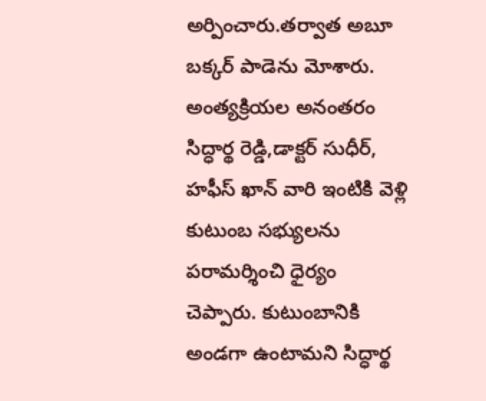అర్పించారు.తర్వాత అబూ బక్కర్ పాడెను మోశారు. అంత్యక్రియల అనంతరం సిద్ధార్థ రెడ్డి,డాక్టర్ సుధీర్, హఫీస్ ఖాన్ వారి ఇంటికి వెళ్లి కుటుంబ సభ్యులను పరామర్శించి ధైర్యం చెప్పారు. కుటుంబానికి అండగా ఉంటామని సిద్ధార్థ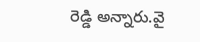రెడ్డి అన్నారు.వై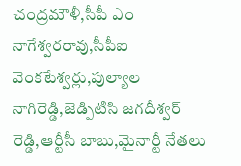చంద్రమౌళీ,సీపీ ఎం నాగేశ్వరరావు,సీపీఐ వెంకటేశ్వర్లు,పుల్యాల నాగిరెడ్డి,జెడ్పిటిసి జగదీశ్వర్ రెడ్డి,ఆర్టీసీ బాబు,మైనార్టీ నేతలు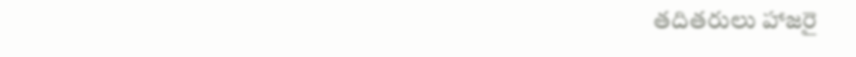తదితరులు హాజరై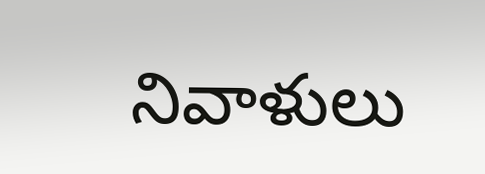నివాళులు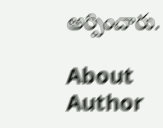అర్పించారు.

About Author